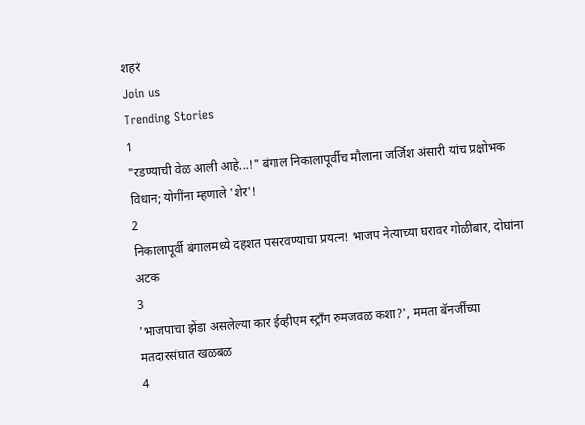शहरं
Join us
Trending Stories
1
"रडण्याची वेळ आली आहे...!" बंगाल निकालापूर्वीच मौलाना जर्जिश अंसारी यांच प्रक्षोभक विधान; योगींना म्हणाले 'शेर'!
2
निकालापूर्वी बंगालमध्ये दहशत पसरवण्याचा प्रयत्न! भाजप नेत्याच्या घरावर गोळीबार, दोघांना अटक
3
'भाजपाचा झेंडा असलेल्या कार ईव्हीएम स्ट्राँग रुमजवळ कशा?', ममता बॅनर्जींच्या मतदारसंघात खळबळ
4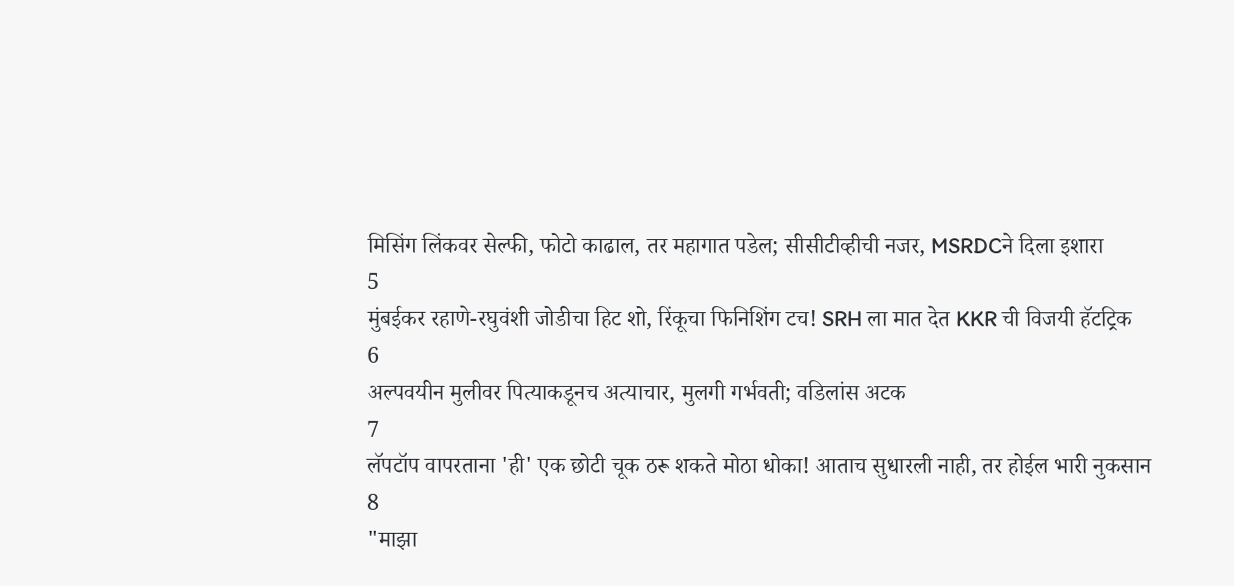मिसिंग लिंकवर सेल्फी, फोटो काढाल, तर महागात पडेल; सीसीटीव्हीची नजर, MSRDCने दिला इशारा
5
मुंबईकर रहाणे-रघुवंशी जोडीचा हिट शो, रिंकूचा फिनिशिंग टच! SRH ला मात देत KKR ची विजयी हॅटट्रिक
6
अल्पवयीन मुलीवर पित्याकडूनच अत्याचार, मुलगी गर्भवती; वडिलांस अटक
7
लॅपटॉप वापरताना 'ही' एक छोटी चूक ठरू शकते मोठा धोका! आताच सुधारली नाही, तर होईल भारी नुकसान
8
"माझा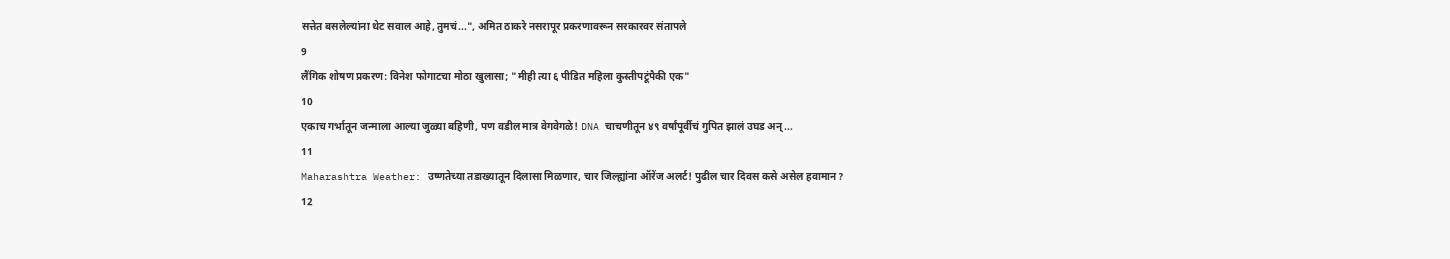सत्तेत बसलेल्यांना थेट सवाल आहे, तुमचं...", अमित ठाकरे नसरापूर प्रकरणावरून सरकारवर संतापले
9
लैंगिक शोषण प्रकरण: विनेश फोगाटचा मोठा खुलासा; "मीही त्या ६ पीडित महिला कुस्तीपटूंपैकी एक"
10
एकाच गर्भातून जन्माला आल्या जुळ्या बहिणी, पण वडील मात्र वेगवेगळे! DNA चाचणीतून ४९ वर्षांपूर्वीचं गुपित झालं उघड अन्...
11
Maharashtra Weather: उष्णतेच्या तडाख्यातून दिलासा मिळणार, चार जिल्ह्यांना ऑरेंज अलर्ट! पुढील चार दिवस कसे असेल हवामान?
12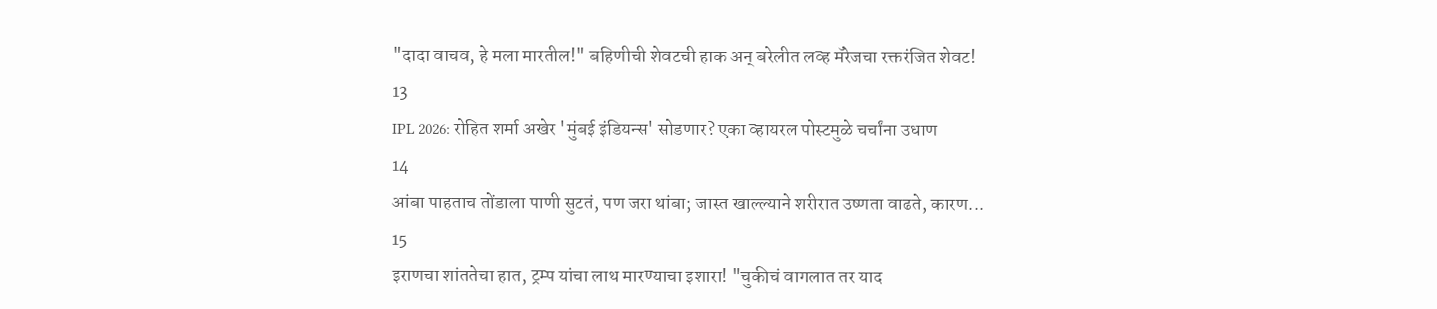"दादा वाचव, हे मला मारतील!" बहिणीची शेवटची हाक अन् बरेलीत लव्ह मॅरेजचा रक्तरंजित शेवट!
13
IPL 2026: रोहित शर्मा अखेर 'मुंबई इंडियन्स' सोडणार? एका व्हायरल पोस्टमुळे चर्चांना उधाण
14
आंबा पाहताच तोंडाला पाणी सुटतं, पण जरा थांबा; जास्त खाल्ल्याने शरीरात उष्णता वाढते, कारण...
15
इराणचा शांततेचा हात, ट्रम्प यांचा लाथ मारण्याचा इशारा! "चुकीचं वागलात तर याद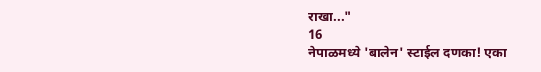राखा..."
16
नेपाळमध्ये 'बालेन' स्टाईल दणका! एका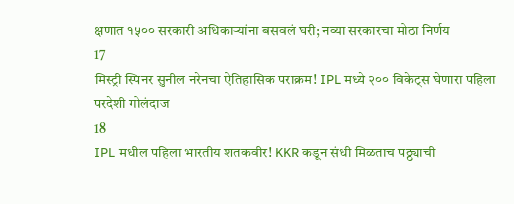क्षणात १५०० सरकारी अधिकाऱ्यांना बसवलं घरी; नव्या सरकारचा मोठा निर्णय
17
मिस्ट्री स्पिनर सुनील नरेनचा ऐतिहासिक पराक्रम! IPL मध्ये २०० विकेट्स घेणारा पहिला परदेशी गोलंदाज
18
IPL मधील पहिला भारतीय शतकवीर! KKR कडून संधी मिळताच पठ्ठ्याची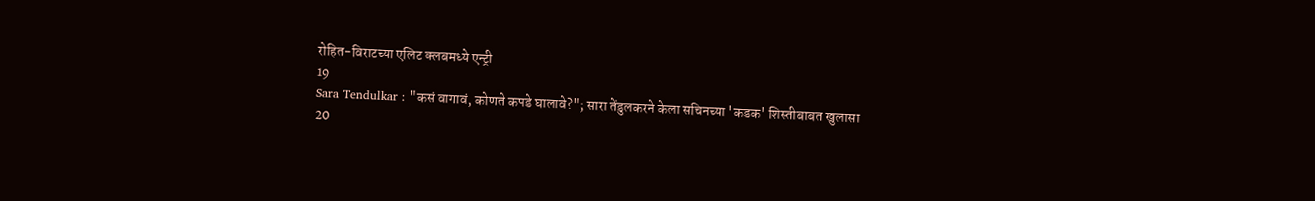रोहित-विराटच्या एलिट क्लबमध्ये एन्ट्री
19
Sara Tendulkar : "कसं वागावं, कोणते कपडे घालावे?"; सारा तेंडुलकरने केला सचिनच्या 'कडक' शिस्तीबाबत खुलासा
20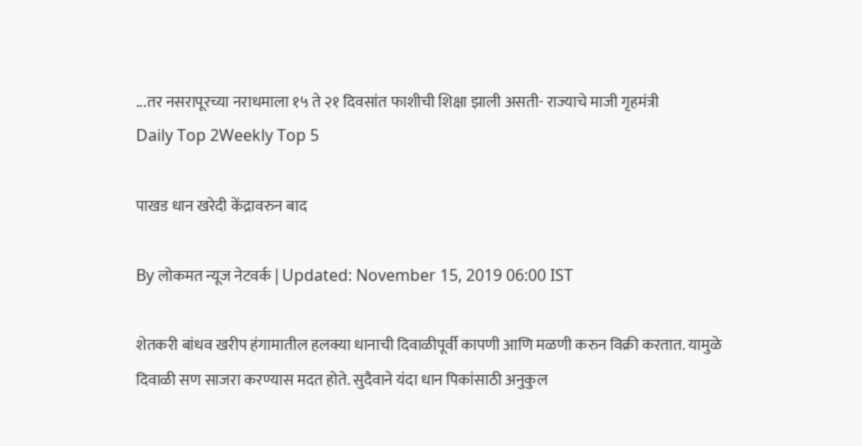...तर नसरापूरच्या नराधमाला १५ ते २१ दिवसांत फाशीची शिक्षा झाली असती- राज्याचे माजी गृहमंत्री
Daily Top 2Weekly Top 5

पाखड धान खरेदी केंद्रावरुन बाद

By लोकमत न्यूज नेटवर्क | Updated: November 15, 2019 06:00 IST

शेतकरी बांधव खरीप हंगामातील हलक्या धानाची दिवाळीपूर्वी कापणी आणि मळणी करुन विक्री करतात. यामुळे दिवाळी सण साजरा करण्यास मदत होते. सुदैवाने यंदा धान पिकांसाठी अनुकुल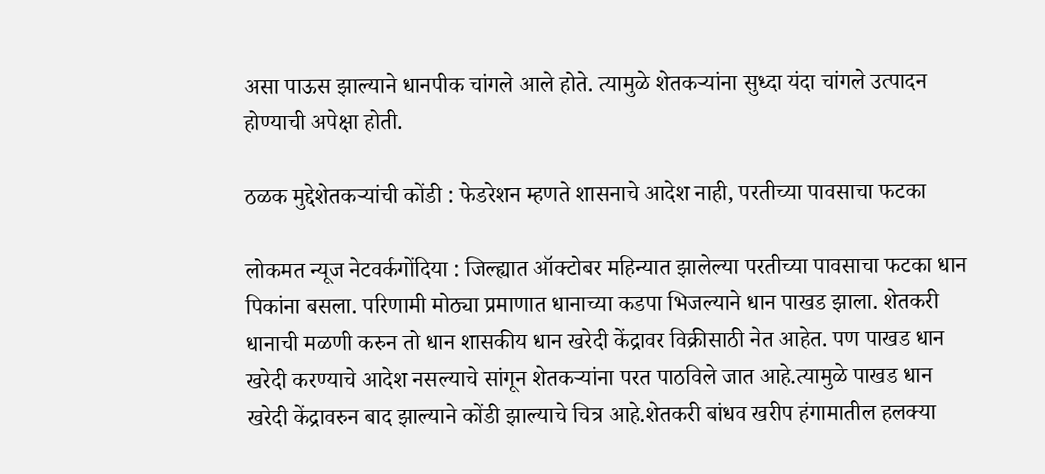असा पाऊस झाल्याने धानपीक चांगले आले होते. त्यामुळे शेतकऱ्यांना सुध्दा यंदा चांगले उत्पादन होण्याची अपेक्षा होती.

ठळक मुद्देशेतकऱ्यांची कोंडी : फेडरेशन म्हणते शासनाचे आदेश नाही, परतीच्या पावसाचा फटका

लोकमत न्यूज नेटवर्कगोंदिया : जिल्ह्यात ऑक्टोबर महिन्यात झालेल्या परतीच्या पावसाचा फटका धान पिकांना बसला. परिणामी मोठ्या प्रमाणात धानाच्या कडपा भिजल्याने धान पाखड झाला. शेतकरी धानाची मळणी करुन तो धान शासकीय धान खरेदी केंद्रावर विक्रीसाठी नेत आहेत. पण पाखड धान खरेदी करण्याचे आदेश नसल्याचे सांगून शेतकऱ्यांना परत पाठविले जात आहे.त्यामुळे पाखड धान खरेदी केंद्रावरुन बाद झाल्याने कोंडी झाल्याचे चित्र आहे.शेतकरी बांधव खरीप हंगामातील हलक्या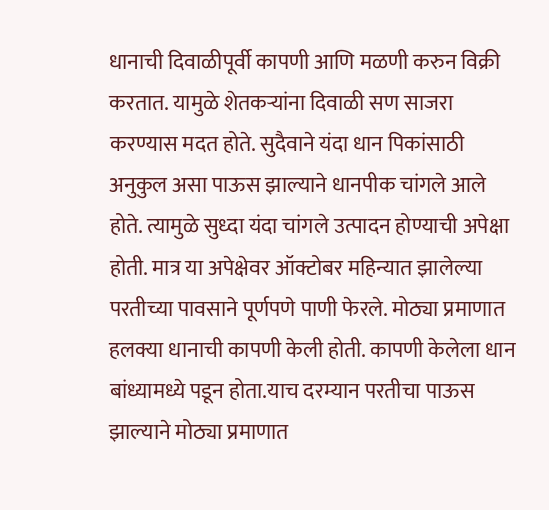धानाची दिवाळीपूर्वी कापणी आणि मळणी करुन विक्री करतात. यामुळे शेतकऱ्यांना दिवाळी सण साजरा करण्यास मदत होते. सुदैवाने यंदा धान पिकांसाठी अनुकुल असा पाऊस झाल्याने धानपीक चांगले आले होते. त्यामुळे सुध्दा यंदा चांगले उत्पादन होण्याची अपेक्षा होती. मात्र या अपेक्षेवर ऑक्टोबर महिन्यात झालेल्या परतीच्या पावसाने पूर्णपणे पाणी फेरले. मोठ्या प्रमाणात हलक्या धानाची कापणी केली होती. कापणी केलेला धान बांध्यामध्ये पडून होता.याच दरम्यान परतीचा पाऊस झाल्याने मोठ्या प्रमाणात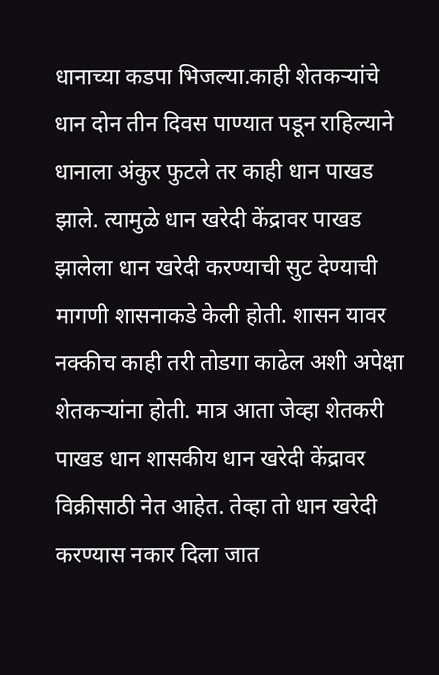धानाच्या कडपा भिजल्या.काही शेतकऱ्यांचे धान दोन तीन दिवस पाण्यात पडून राहिल्याने धानाला अंकुर फुटले तर काही धान पाखड झाले. त्यामुळे धान खरेदी केंद्रावर पाखड झालेला धान खरेदी करण्याची सुट देण्याची मागणी शासनाकडे केली होती. शासन यावर नक्कीच काही तरी तोडगा काढेल अशी अपेक्षा शेतकऱ्यांना होती. मात्र आता जेव्हा शेतकरी पाखड धान शासकीय धान खरेदी केंद्रावर विक्रीसाठी नेत आहेत. तेव्हा तो धान खरेदी करण्यास नकार दिला जात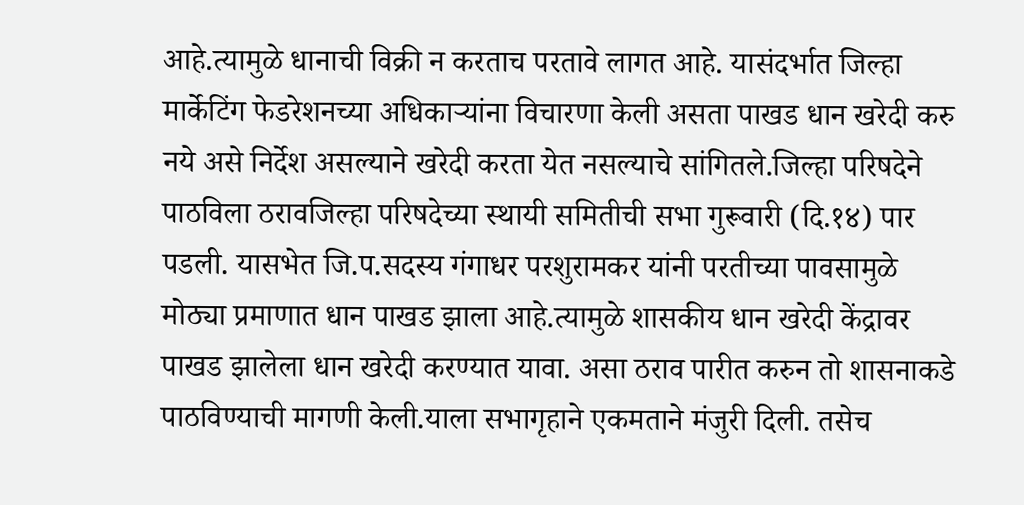आहे.त्यामुळे धानाची विक्री न करताच परतावे लागत आहे. यासंदर्भात जिल्हा मार्केटिंग फेडरेशनच्या अधिकाऱ्यांना विचारणा केली असता पाखड धान खरेदी करु नये असे निर्देश असल्याने खरेदी करता येत नसल्याचे सांगितले.जिल्हा परिषदेने पाठविला ठरावजिल्हा परिषदेच्या स्थायी समितीची सभा गुरूवारी (दि.१४) पार पडली. यासभेत जि.प.सदस्य गंगाधर परशुरामकर यांनी परतीच्या पावसामुळे मोठ्या प्रमाणात धान पाखड झाला आहे.त्यामुळे शासकीय धान खरेदी केंद्रावर पाखड झालेला धान खरेदी करण्यात यावा. असा ठराव पारीत करुन तो शासनाकडे पाठविण्याची मागणी केली.याला सभागृहाने एकमताने मंजुरी दिली. तसेच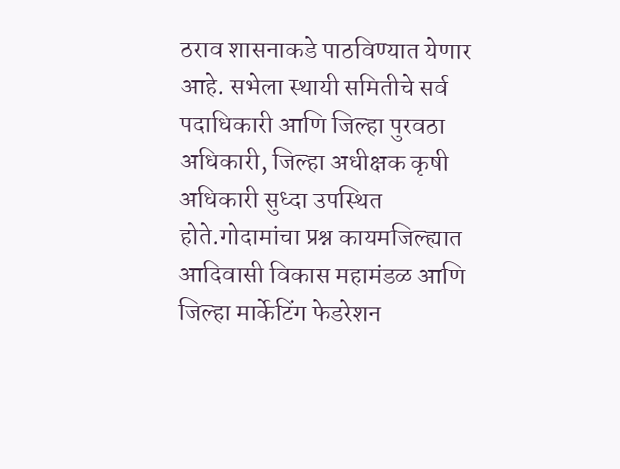ठराव शासनाकडे पाठविण्यात येणार आहे. सभेला स्थायी समितीचे सर्व पदाधिकारी आणि जिल्हा पुरवठा अधिकारी, जिल्हा अधीक्षक कृषी अधिकारी सुध्दा उपस्थित होते.गोदामांचा प्रश्न कायमजिल्ह्यात आदिवासी विकास महामंडळ आणि जिल्हा मार्केटिंग फेडरेशन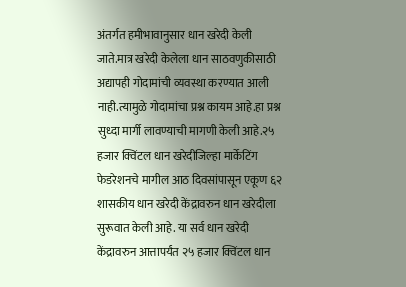अंतर्गत हमीभावानुसार धान खरेदी केली जाते.मात्र खरेदी केलेला धान साठवणुकीसाठी अद्यापही गोदामांची व्यवस्था करण्यात आली नाही.त्यामुळे गोदामांचा प्रश्न कायम आहे.हा प्रश्न सुध्दा मार्गी लावण्याची मागणी केली आहे.२५ हजार क्विंटल धान खरेदीजिल्हा मार्केटिंग फेडरेशनचे मागील आठ दिवसांपासून एकूण ६२ शासकीय धान खरेदी केंद्रावरुन धान खरेदीला सुरूवात केली आहे. या सर्व धान खरेदी केंद्रावरुन आत्तापर्यंत २५ हजार क्विंटल धान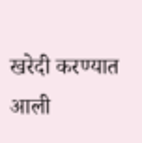खरेदी करण्यात आली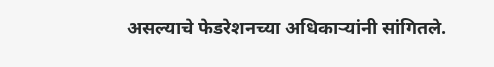असल्याचे फेडरेशनच्या अधिकाऱ्यांनी सांगितले.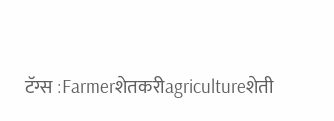टॅग्स :Farmerशेतकरीagricultureशेती